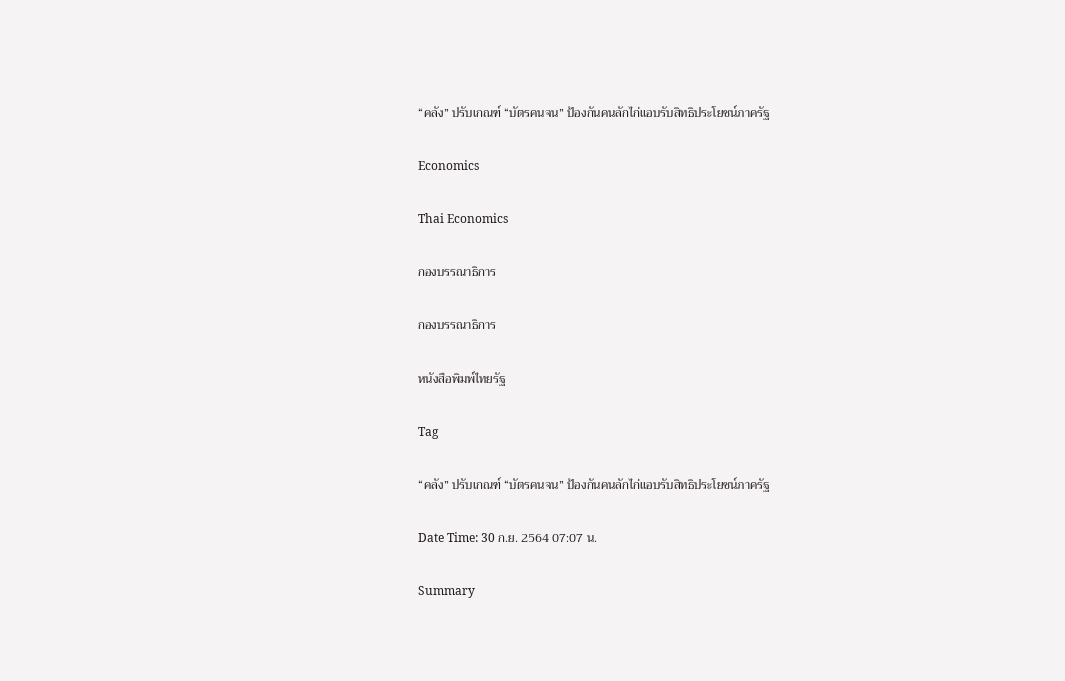“คลัง” ปรับเกณฑ์ “บัตรคนจน” ป้องกันคนลักไก่แอบรับสิทธิประโยชน์ภาครัฐ

Economics

Thai Economics

กองบรรณาธิการ

กองบรรณาธิการ

หนังสือพิมพ์ไทยรัฐ

Tag

“คลัง” ปรับเกณฑ์ “บัตรคนจน” ป้องกันคนลักไก่แอบรับสิทธิประโยชน์ภาครัฐ

Date Time: 30 ก.ย. 2564 07:07 น.

Summary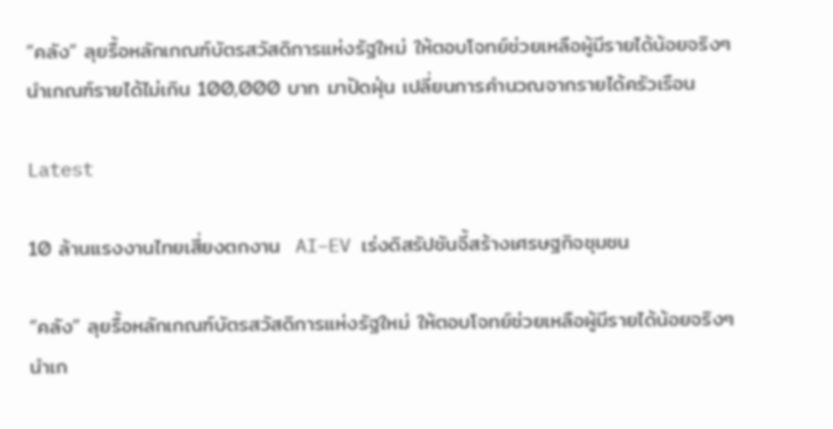“คลัง” ลุยรื้อหลักเกณฑ์บัตรสวัสดิการแห่งรัฐใหม่ ให้ตอบโจทย์ช่วยเหลือผู้มีรายได้น้อยจริงๆ นำเกณฑ์รายได้ไม่เกิน 100,000 บาท มาปัดฝุ่น เปลี่ยนการคำนวณจากรายได้ครัวเรือน

Latest

10 ล้านแรงงานไทยเสี่ยงตกงาน  AI–EV เร่งดิสรัปชันจี้สร้างเศรษฐกิจชุมชน

“คลัง” ลุยรื้อหลักเกณฑ์บัตรสวัสดิการแห่งรัฐใหม่ ให้ตอบโจทย์ช่วยเหลือผู้มีรายได้น้อยจริงๆ นำเก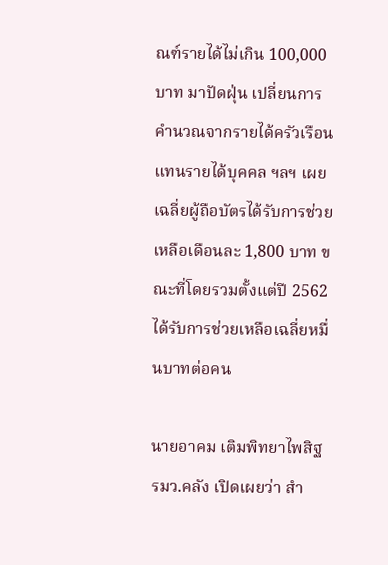ณฑ์รายได้ไม่เกิน 100,000 บาท มาปัดฝุ่น เปลี่ยนการคำนวณจากรายได้ครัวเรือน แทนรายได้บุคคล ฯลฯ เผยเฉลี่ยผู้ถือบัตรได้รับการช่วยเหลือเดือนละ 1,800 บาท ขณะที่โดยรวมตั้งแต่ปี 2562 ได้รับการช่วยเหลือเฉลี่ยหมื่นบาทต่อคน

นายอาคม เติมพิทยาไพสิฐ รมว.คลัง เปิดเผยว่า สำ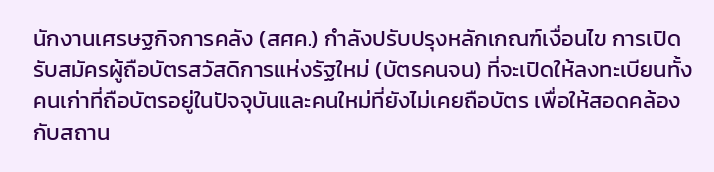นักงานเศรษฐกิจการคลัง (สศค.) กำลังปรับปรุงหลักเกณฑ์เงื่อนไข การเปิดรับสมัครผู้ถือบัตรสวัสดิการแห่งรัฐใหม่ (บัตรคนจน) ที่จะเปิดให้ลงทะเบียนทั้งคนเก่าที่ถือบัตรอยู่ในปัจจุบันและคนใหม่ที่ยังไม่เคยถือบัตร เพื่อให้สอดคล้องกับสถาน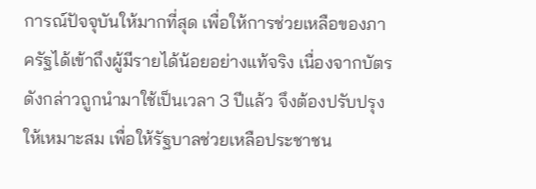การณ์ปัจจุบันให้มากที่สุด เพื่อให้การช่วยเหลือของภาครัฐได้เข้าถึงผู้มีรายได้น้อยอย่างแท้จริง เนื่องจากบัตรดังกล่าวถูกนำมาใช้เป็นเวลา 3 ปีแล้ว จึงต้องปรับปรุงให้เหมาะสม เพื่อให้รัฐบาลช่วยเหลือประชาชน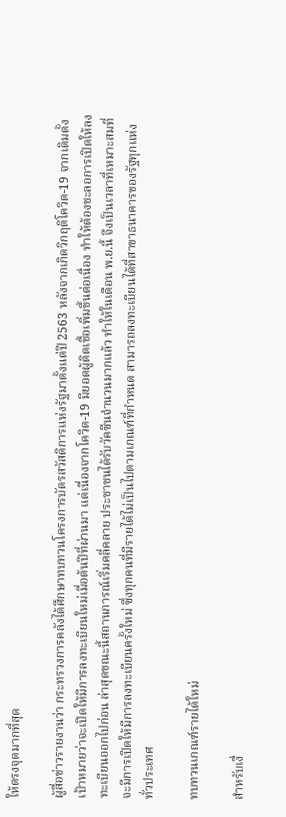ให้ตรงจุดมากที่สุด

ผู้สื่อข่าวรายงานว่า กระทรวงการคลังได้ศึกษาทบทวนโครงการบัตรสวัสดิการแห่งรัฐมาตั้งแต่ปี 2563 หลังจากเกิดวิกฤติโควิด-19 จากเดิมตั้งเป้าหมายว่าจะเปิดให้มีการลงทะเบียนใหม่เมื่อต้นปีที่ผ่านมา แต่เนื่องจากโควิด-19 มียอดผู้ติดเชื้อเพิ่มขึ้นต่อเนื่อง ทำให้ต้องชะลอการเปิดให้ลงทะเบียนออกไปก่อน ล่าสุดขณะนี้สถานการณ์เริ่มคลี่คลาย ประชาชนได้รับวัคซีนจำนวนมากแล้ว ทำให้ในเดือน พ.ย.นี้ จึงเป็นเวลาที่เหมาะสมที่จะมีการเปิดให้มีการลงทะเบียนครั้งใหม่ ซึ่งทุกคนที่มีรายได้ไม่เป็นไปตามเกณฑ์ที่กำหนด สามารถลงทะเบียนได้ที่สาขาธนาคารของรัฐทุกแห่งทั่วประเทศ

ทบทวนเกณฑ์รายได้ใหม่

สำหรับเงื่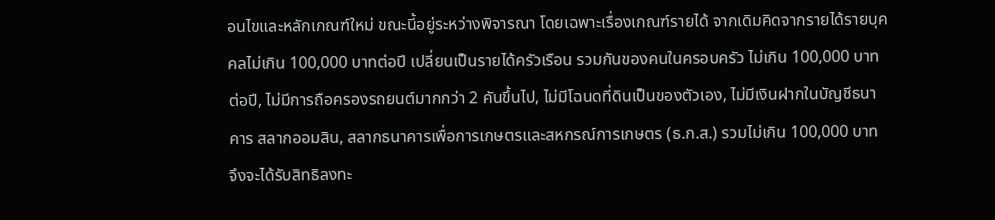อนไขและหลักเกณฑ์ใหม่ ขณะนี้อยู่ระหว่างพิจารณา โดยเฉพาะเรื่องเกณฑ์รายได้ จากเดิมคิดจากรายได้รายบุคคลไม่เกิน 100,000 บาทต่อปี เปลี่ยนเป็นรายได้ครัวเรือน รวมกันของคนในครอบครัว ไม่เกิน 100,000 บาทต่อปี, ไม่มีการถือครองรถยนต์มากกว่า 2 คันขึ้นไป, ไม่มีโฉนดที่ดินเป็นของตัวเอง, ไม่มีเงินฝากในบัญชีธนาคาร สลากออมสิน, สลากธนาคารเพื่อการเกษตรและสหกรณ์การเกษตร (ธ.ก.ส.) รวมไม่เกิน 100,000 บาท จึงจะได้รับสิทธิลงทะ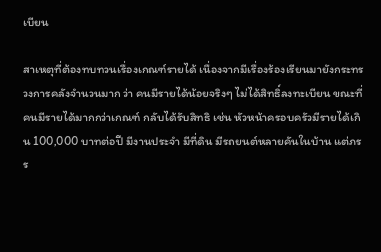เบียน

สาเหตุที่ต้องทบทวนเรื่องเกณฑ์รายได้ เนื่องจากมีเรื่องร้องเรียนมายังกระทรวงการคลังจำนวนมาก ว่า คนมีรายได้น้อยจริงๆ ไม่ได้สิทธิ์ลงทะเบียน ขณะที่คนมีรายได้มากกว่าเกณฑ์ กลับได้รับสิทธิ เช่น หัวหน้าครอบครัวมีรายได้เกิน 100,000 บาทต่อปี มีงานประจำ มีที่ดิน มีรถยนต์หลายคันในบ้าน แต่ภรร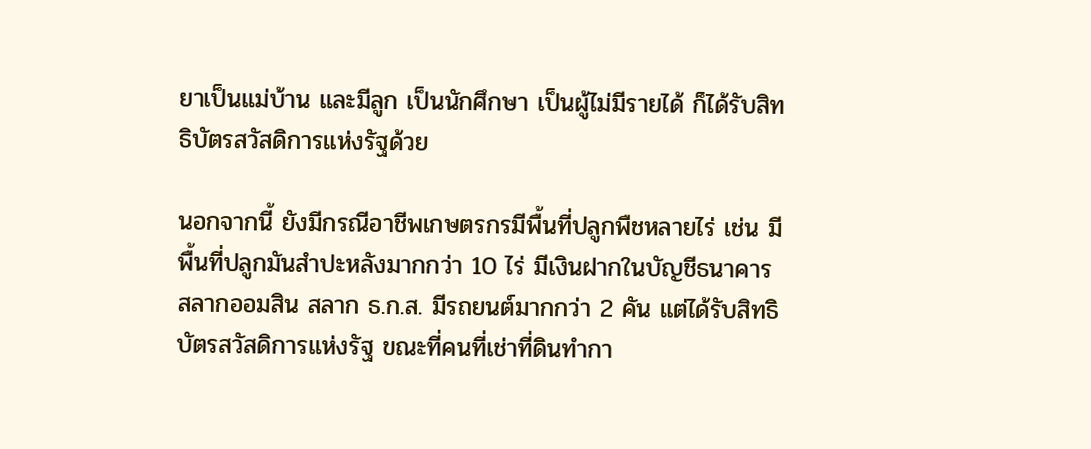ยาเป็นแม่บ้าน และมีลูก เป็นนักศึกษา เป็นผู้ไม่มีรายได้ ก็ได้รับสิทธิบัตรสวัสดิการแห่งรัฐด้วย

นอกจากนี้ ยังมีกรณีอาชีพเกษตรกรมีพื้นที่ปลูกพืชหลายไร่ เช่น มีพื้นที่ปลูกมันสำปะหลังมากกว่า 10 ไร่ มีเงินฝากในบัญชีธนาคาร สลากออมสิน สลาก ธ.ก.ส. มีรถยนต์มากกว่า 2 คัน แต่ได้รับสิทธิบัตรสวัสดิการแห่งรัฐ ขณะที่คนที่เช่าที่ดินทำกา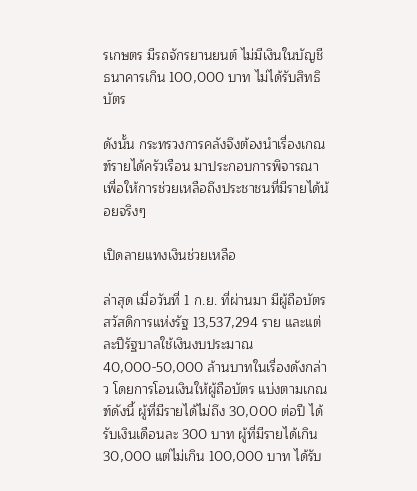รเกษตร มีรถจักรยานยนต์ ไม่มีเงินในบัญชีธนาคารเกิน 100,000 บาท ไม่ได้รับสิทธิบัตร

ดังนั้น กระทรวงการคลังจึงต้องนำเรื่องเกณฑ์รายได้ครัวเรือน มาประกอบการพิจารณา เพื่อให้การช่วยเหลือถึงประชาชนที่มีรายได้น้อยจริงๆ

เปิดลายแทงเงินช่วยเหลือ

ล่าสุด เมื่อวันที่ 1 ก.ย. ที่ผ่านมา มีผู้ถือบัตรสวัสดิการแห่งรัฐ 13,537,294 ราย และแต่ละปีรัฐบาลใช้เงินงบประมาณ 40,000-50,000 ล้านบาทในเรื่องดังกล่าว โดยการโอนเงินให้ผู้ถือบัตร แบ่งตามเกณฑ์ดังนี้ ผู้ที่มีรายได้ไม่ถึง 30,000 ต่อปี ได้รับเงินเดือนละ 300 บาท ผู้ที่มีรายได้เกิน 30,000 แต่ไม่เกิน 100,000 บาท ได้รับ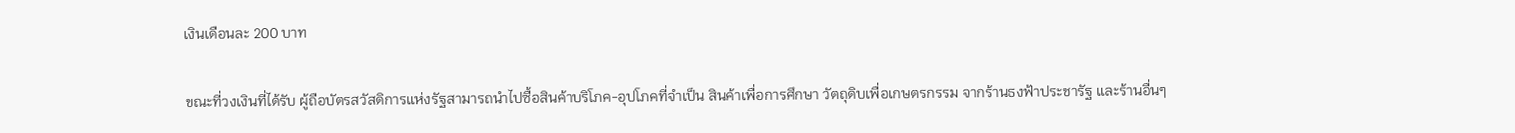เงินเดือนละ 200 บาท

ขณะที่วงเงินที่ได้รับ ผู้ถือบัตรสวัสดิการแห่งรัฐสามารถนำไปซื้อสินค้าบริโภค-อุปโภคที่จำเป็น สินค้าเพื่อการศึกษา วัตถุดิบเพื่อเกษตรกรรม จากร้านธงฟ้าประชารัฐ และร้านอื่นๆ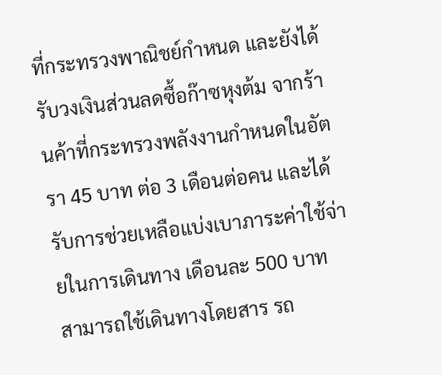ที่กระทรวงพาณิชย์กำหนด และยังได้รับวงเงินส่วนลดซื้อก๊าซหุงต้ม จากร้านค้าที่กระทรวงพลังงานกำหนดในอัตรา 45 บาท ต่อ 3 เดือนต่อคน และได้รับการช่วยเหลือแบ่งเบาภาระค่าใช้จ่ายในการเดินทาง เดือนละ 500 บาท สามารถใช้เดินทางโดยสาร รถ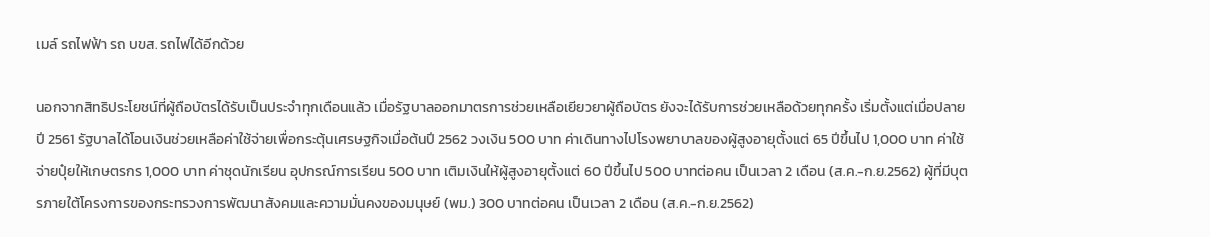เมล์ รถไฟฟ้า รถ บขส. รถไฟได้อีกด้วย

นอกจากสิทธิประโยชน์ที่ผู้ถือบัตรได้รับเป็นประจำทุกเดือนแล้ว เมื่อรัฐบาลออกมาตรการช่วยเหลือเยียวยาผู้ถือบัตร ยังจะได้รับการช่วยเหลือด้วยทุกครั้ง เริ่มตั้งแต่เมื่อปลายปี 2561 รัฐบาลได้โอนเงินช่วยเหลือค่าใช้จ่ายเพื่อกระตุ้นเศรษฐกิจเมื่อต้นปี 2562 วงเงิน 500 บาท ค่าเดินทางไปโรงพยาบาลของผู้สูงอายุตั้งแต่ 65 ปีขึ้นไป 1,000 บาท ค่าใช้จ่ายปุ๋ยให้เกษตรกร 1,000 บาท ค่าชุดนักเรียน อุปกรณ์การเรียน 500 บาท เติมเงินให้ผู้สูงอายุตั้งแต่ 60 ปีขึ้นไป 500 บาทต่อคน เป็นเวลา 2 เดือน (ส.ค.-ก.ย.2562) ผู้ที่มีบุตรภายใต้โครงการของกระทรวงการพัฒนาสังคมและความมั่นคงของมนุษย์ (พม.) 300 บาทต่อคน เป็นเวลา 2 เดือน (ส.ค.-ก.ย.2562)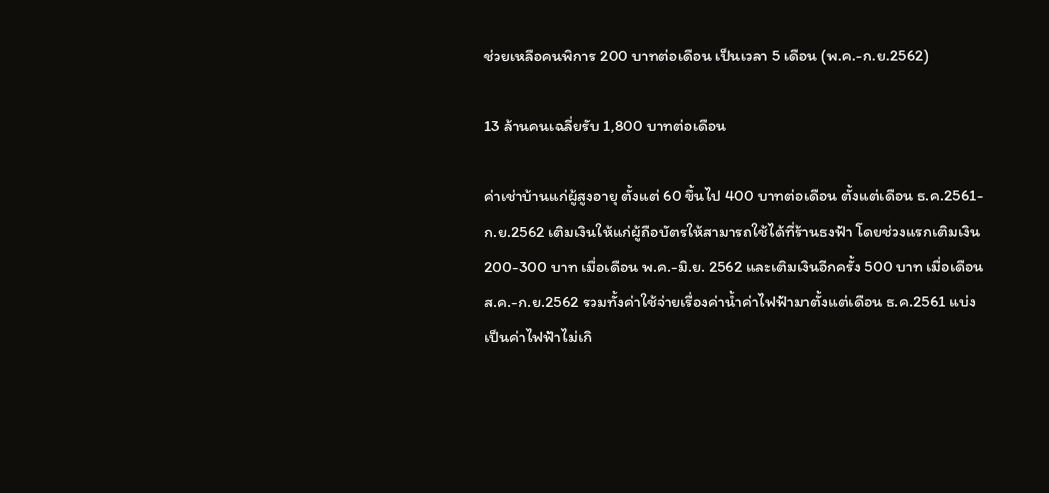ช่วยเหลือคนพิการ 200 บาทต่อเดือน เป็นเวลา 5 เดือน (พ.ค.-ก.ย.2562)

13 ล้านคนเฉลี่ยรับ 1,800 บาทต่อเดือน

ค่าเช่าบ้านแก่ผู้สูงอายุ ตั้งแต่ 60 ขึ้นไป 400 บาทต่อเดือน ตั้งแต่เดือน ธ.ค.2561-ก.ย.2562 เติมเงินให้แก่ผู้ถือบัตรให้สามารถใช้ได้ที่ร้านธงฟ้า โดยช่วงแรกเติมเงิน 200-300 บาท เมื่อเดือน พ.ค.-มิ.ย. 2562 และเติมเงินอีกครั้ง 500 บาท เมื่อเดือน ส.ค.-ก.ย.2562 รวมทั้งค่าใช้จ่ายเรื่องค่าน้ำค่าไฟฟ้ามาตั้งแต่เดือน ธ.ค.2561 แบ่งเป็นค่าไฟฟ้าไม่เกิ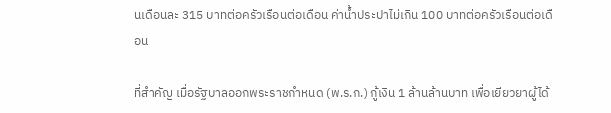นเดือนละ 315 บาทต่อครัวเรือนต่อเดือน ค่าน้ำประปาไม่เกิน 100 บาทต่อครัวเรือนต่อเดือน

ที่สำคัญ เมื่อรัฐบาลออกพระราชกำหนด (พ.ร.ก.) กู้เงิน 1 ล้านล้านบาท เพื่อเยียวยาผู้ได้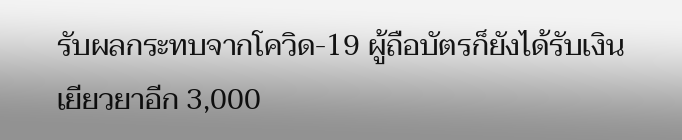รับผลกระทบจากโควิด-19 ผู้ถือบัตรก็ยังได้รับเงินเยียวยาอีก 3,000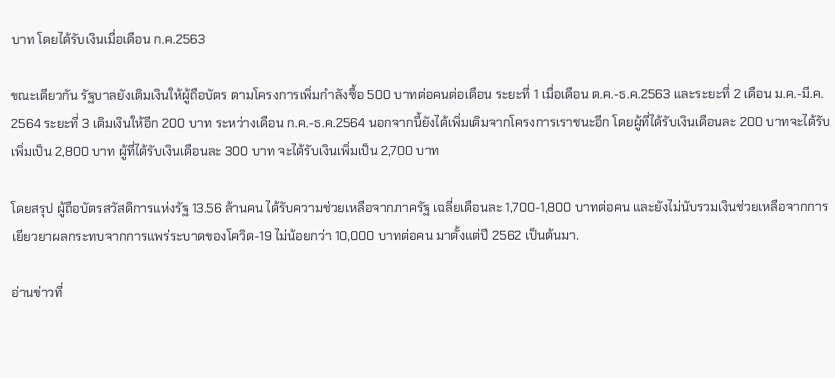บาท โดยได้รับเงินเมื่อเดือน ก.ค.2563

ขณะเดียวกัน รัฐบาลยังเติมเงินให้ผู้ถือบัตร ตามโครงการเพิ่มกำลังซื้อ 500 บาทต่อคนต่อเดือน ระยะที่ 1 เมื่อเดือน ต.ค.-ธ.ค.2563 และระยะที่ 2 เดือน ม.ค.-มี.ค. 2564 ระยะที่ 3 เติมเงินให้อีก 200 บาท ระหว่างเดือน ก.ค.-ธ.ค.2564 นอกจากนี้ยังได้เพิ่มเติมจากโครงการเราชนะอีก โดยผู้ที่ได้รับเงินเดือนละ 200 บาทจะได้รับเพิ่มเป็น 2,800 บาท ผู้ที่ได้รับเงินเดือนละ 300 บาท จะได้รับเงินเพิ่มเป็น 2,700 บาท

โดยสรุป ผู้ถือบัตรสวัสดิการแห่งรัฐ 13.56 ล้านคน ได้รับความช่วยเหลือจากภาครัฐ เฉลี่ยเดือนละ 1,700-1,800 บาทต่อคน และยังไม่นับรวมเงินช่วยเหลือจากการเยียวยาผลกระทบจากการแพร่ระบาดของโควิด-19 ไม่น้อยกว่า 10,000 บาทต่อคน มาตั้งแต่ปี 2562 เป็นต้นมา.

อ่านข่าวที่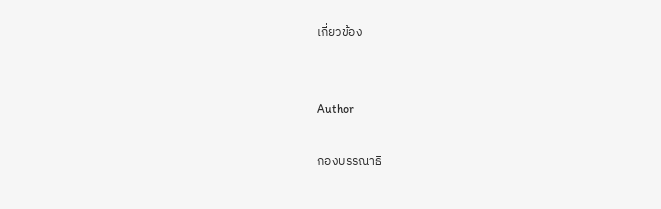เกี่ยวข้อง


Author

กองบรรณาธิ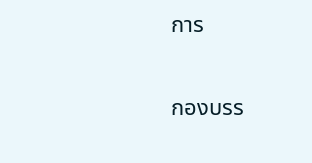การ

กองบรร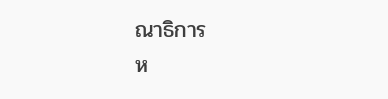ณาธิการ
ห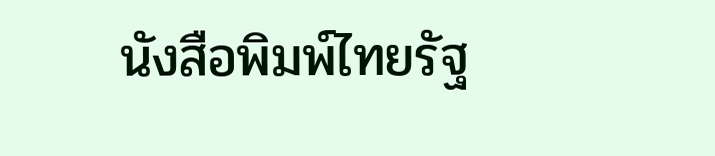นังสือพิมพ์ไทยรัฐ